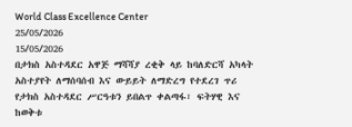World Class Excellence Center
25/05/2026
15/05/2026
በታክስ አስተዳደር አዋጅ ማሻሻያ ረቂቅ ላይ ከባለድርሻ አካላት አስተያየት ለማሰባሰብ እና ውይይት ለማድረግ የተደረገ ጥሪ
የታክስ አስተዳደር ሥርዓቱን ይበልጥ ቀልጣፋ፣ ፍትሃዊ እና ከወቅቱ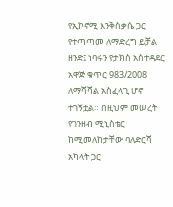የኢኮኖሚ እንቅስቃሴ ጋር የተጣጣመ ለማድረግ ይቻል ዘንድ፤ ነባሩን የታክስ አስተዳደር አዋጅ ቁጥር 983/2008 ለማሻሻል አስፈላጊ ሆኖ ተገኝቷል። በዚህም መሠረት የገንዘብ ሚኒስቴር ከሚመለከታቸው ባለድርሻ አካላት ጋር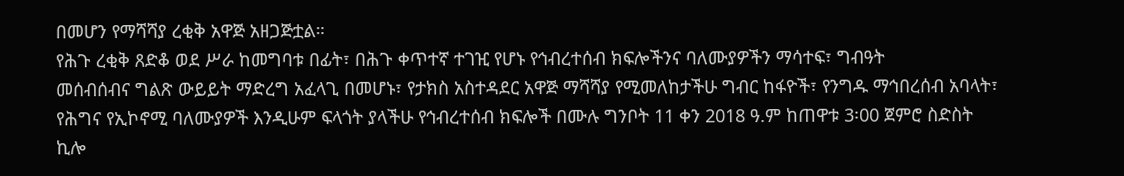በመሆን የማሻሻያ ረቂቅ አዋጅ አዘጋጅቷል።
የሕጉ ረቂቅ ጸድቆ ወደ ሥራ ከመግባቱ በፊት፣ በሕጉ ቀጥተኛ ተገዢ የሆኑ የኅብረተሰብ ክፍሎችንና ባለሙያዎችን ማሳተፍ፣ ግብዓት
መሰብሰብና ግልጽ ውይይት ማድረግ አፈላጊ በመሆኑ፣ የታክስ አስተዳደር አዋጅ ማሻሻያ የሚመለከታችሁ ግብር ከፋዮች፣ የንግዱ ማኅበረሰብ አባላት፣ የሕግና የኢኮኖሚ ባለሙያዎች እንዲሁም ፍላጎት ያላችሁ የኅብረተሰብ ክፍሎች በሙሉ ግንቦት 11 ቀን 2018 ዓ.ም ከጠዋቱ 3፡00 ጀምሮ ስድስት ኪሎ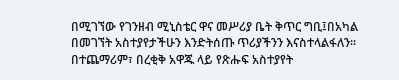በሚገኘው የገንዘብ ሚኒስቴር ዋና መሥሪያ ቤት ቅጥር ግቢ፤በአካል በመገኘት አስተያየታችሁን እንድትሰጡ ጥሪያችንን እናስተላልፋለን።
በተጨማሪም፣ በረቂቅ አዋጁ ላይ የጽሑፍ አስተያየት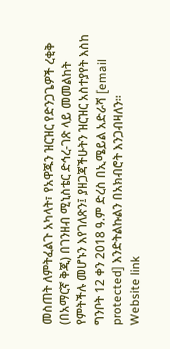መስጠት ለምትፈልጉ አካላት፣ የአዋጁን ዝርዝር የድንጋጌዎች ረቂቅ (በአማርኛ ቅጂ) በገንዘብ ሚኒስቴር ድኅረ-ገጽ ላይ መመልከት የምትችሉ መሆኑን እየገለጽን፤ ያዘጋጃችሁትን ዝርዝር አስተያየት እስከ ግንቦት 12 ቀን 2018 ዓ.ም ድረስ በኢሜይል አድራሻ [email protected] እንድትልኩልን በአክብሮት እንጋብዛለን።
Website link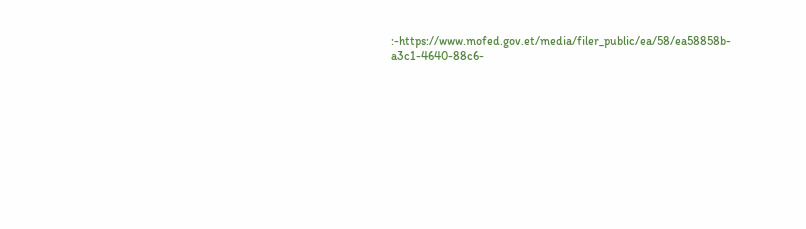:-https://www.mofed.gov.et/media/filer_public/ea/58/ea58858b-a3c1-4640-88c6-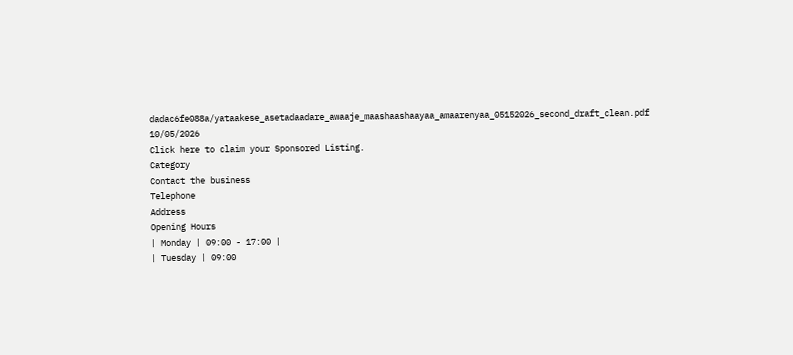dadac6fe088a/yataakese_asetadaadare_awaaje_maashaashaayaa_amaarenyaa_05152026_second_draft_clean.pdf
10/05/2026
Click here to claim your Sponsored Listing.
Category
Contact the business
Telephone
Address
Opening Hours
| Monday | 09:00 - 17:00 |
| Tuesday | 09:00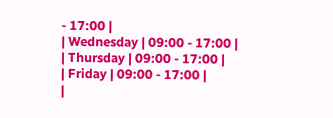- 17:00 |
| Wednesday | 09:00 - 17:00 |
| Thursday | 09:00 - 17:00 |
| Friday | 09:00 - 17:00 |
|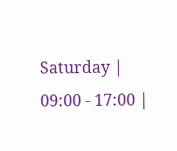Saturday | 09:00 - 17:00 |